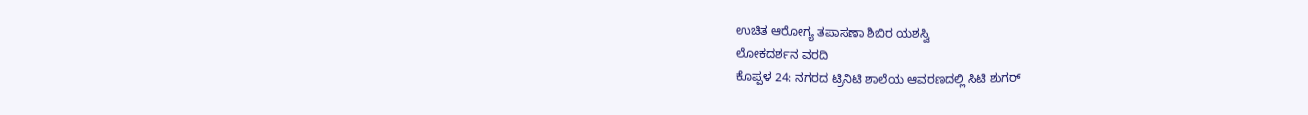ಉಚಿತ ಆರೋಗ್ಯ ತಪಾಸಣಾ ಶಿಬಿರ ಯಶಸ್ವಿ
ಲೋಕದರ್ಶನ ವರದಿ
ಕೊಪ್ಪಳ 24: ನಗರದ ಟ್ರಿನಿಟಿ ಶಾಲೆಯ ಆವರಣದಲ್ಲಿ ಸಿಟಿ ಶುಗರ್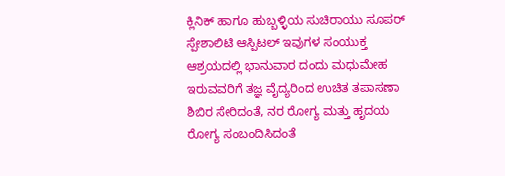ಕ್ಲಿನಿಕ್ ಹಾಗೂ ಹುಬ್ಬಳ್ಳಿಯ ಸುಚಿರಾಯು ಸೂಪರ್ ಸ್ಪೇಶಾಲಿಟಿ ಆಸ್ಪಿಟಲ್ ಇವುಗಳ ಸಂಯುಕ್ತ ಆಶ್ರಯದಲ್ಲಿ ಭಾನುವಾರ ದಂದು ಮಧುಮೇಹ ಇರುವವರಿಗೆ ತಜ್ಞ ವೈದ್ಯರಿಂದ ಉಚಿತ ತಪಾಸಣಾ ಶಿಬಿರ ಸೇರಿದಂತೆ, ನರ ರೋಗ್ಯ ಮತ್ತು ಹೃದಯ ರೋಗ್ಯ ಸಂಬಂದಿಸಿದಂತೆ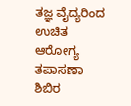ತಜ್ಞ ವೈದ್ಯರಿಂದ ಉಚಿತ ಆರೋಗ್ಯ ತಪಾಸಣಾ ಶಿಬಿರ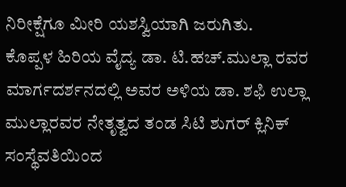ನಿರೀಕ್ಷೆಗೂ ಮೀರಿ ಯಶಸ್ವಿಯಾಗಿ ಜರುಗಿತು.
ಕೊಪ್ಪಳ ಹಿರಿಯ ವೈದ್ಯ ಡಾ. ಟಿ.ಹಚ್.ಮುಲ್ಲಾ ರವರ ಮಾರ್ಗದರ್ಶನದಲ್ಲಿ ಅವರ ಅಳಿಯ ಡಾ. ಶಫಿ ಉಲ್ಲಾ ಮುಲ್ಲಾರವರ ನೇತೃತ್ವದ ತಂಡ ಸಿಟಿ ಶುಗರ್ ಕ್ಲಿನಿಕ್ ಸಂಸ್ಥೆವತಿಯಿಂದ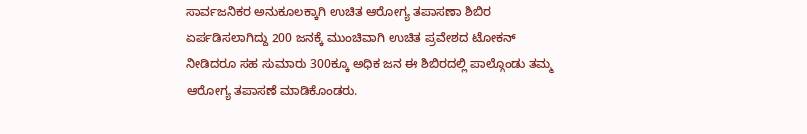ಸಾರ್ವಜನಿಕರ ಅನುಕೂಲಕ್ಕಾಗಿ ಉಚಿತ ಆರೋಗ್ಯ ತಪಾಸಣಾ ಶಿಬಿರ ಏರ್ಪಡಿಸಲಾಗಿದ್ದು 200 ಜನಕ್ಕೆ ಮುಂಚಿವಾಗಿ ಉಚಿತ ಪ್ರವೇಶದ ಟೋಕನ್ ನೀಡಿದರೂ ಸಹ ಸುಮಾರು 300ಕ್ಕೂ ಅಧಿಕ ಜನ ಈ ಶಿಬಿರದಲ್ಲಿ ಪಾಲ್ಗೊಂಡು ತಮ್ಮ ಆರೋಗ್ಯ ತಪಾಸಣೆ ಮಾಡಿಕೊಂಡರು.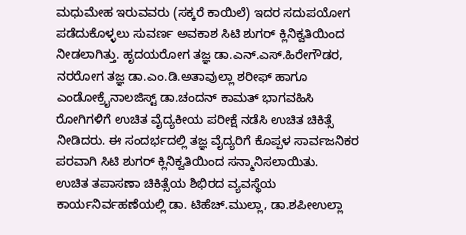ಮಧುಮೇಹ ಇರುವವರು (ಸಕ್ಕರೆ ಕಾಯಿಲೆ) ಇದರ ಸದುಪಯೋಗ ಪಡೆದುಕೊಳ್ಳಲು ಸುವರ್ಣ ಅವಕಾಶ ಸಿಟಿ ಶುಗರ್ ಕ್ಲಿನಿಕ್ವತಿಯಿಂದ ನೀಡಲಾಗಿತ್ತು. ಹೃದಯರೋಗ ತಜ್ಞ ಡಾ.ಎನ್.ಎಸ್.ಹಿರೇಗೌಡರ, ನರರೋಗ ತಜ್ಞ ಡಾ.ಎಂ.ಡಿ.ಅತಾವುಲ್ಲಾ ಶರೀಫ್ ಹಾಗೂ ಎಂಡೋಕ್ರೈನಾಲಜಿಸ್ಟ್ ಡಾ.ಚಂದನ್ ಕಾಮತ್ ಭಾಗವಹಿಸಿ ರೋಗಿಗಳಿಗೆ ಉಚಿತ ವೈದ್ಯಕೀಯ ಪರೀಕ್ಷೆ ನಡೆಸಿ ಉಚಿತ ಚಿಕಿತ್ಸೆ ನೀಡಿದರು. ಈ ಸಂದರ್ಭದಲ್ಲಿ ತಜ್ಞ ವೈದ್ಯರಿಗೆ ಕೊಪ್ಪಳ ಸಾರ್ವಜನಿಕರ ಪರವಾಗಿ ಸಿಟಿ ಶುಗರ್ ಕ್ಲಿನಿಕ್ವತಿಯಿಂದ ಸನ್ಮಾನಿಸಲಾಯಿತು.
ಉಚಿತ ತಪಾಸಣಾ ಚಿಕಿತ್ಸೆಯ ಶಿಭಿರದ ವ್ಯವಸ್ಥೆಯ ಕಾರ್ಯನಿರ್ವಹಣೆಯಲ್ಲಿ ಡಾ. ಟಿಹೆಚ್.ಮುಲ್ಲಾ, ಡಾ.ಶಪೀಉಲ್ಲಾ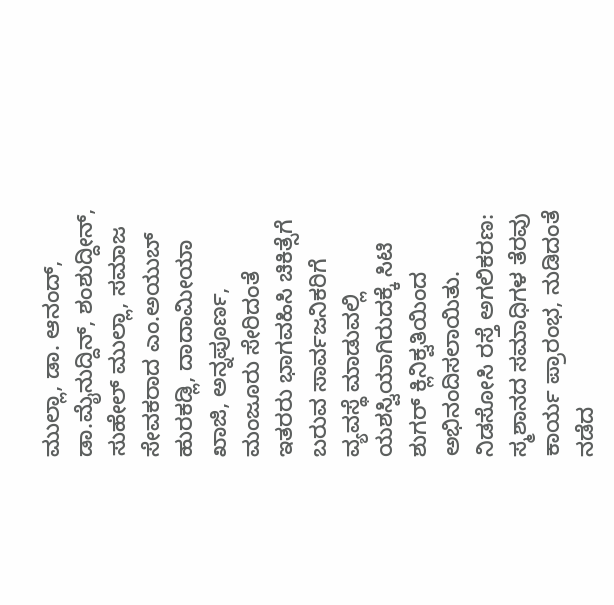ಮುಲ್ಲಾ, ಡಾ. ಆನಂದ್, ಡಾ.ಮೈನುದ್ದಿನ್, ಶಂಶುದ್ದೀನ್, ಸುಹೇಲ್ ಮುಲ್ಲಾ, ಸಮಾಜ ಸೇವಕರಾದ ಎಂ.ಅಯುಬ್ ಹುರಕಡ್ಲಿ, ದಾದಾಮೀಯಾ ಖಾಜಿ, ಅನ್ನಪೂರ್ಣ, ಮಂಜೂರು ಸೇರಿದಂತೆ ಇತರರು ಭಾಗವಹಿಸಿ ಚಿಕಿತ್ಸೆಗೆ ಬರುವ ಸಾರ್ವಜನಿಕರಿಗೆ ವ್ಯವಸ್ಥೆ ಮಾಡುವಲ್ಲಿ ಯಶಸ್ವಿಯಾಗಿರುದಕ್ಕೆ ಸಿಟಿ ಶುಗರ್ ಕ್ಲಿನಿಕ್ವತಿಯಿಂದ ಅಭಿನಂದಿಸಲಾಯಿತು.
ನಿಡಸೋಸಿ ರಸ್ತೆ ಅಗಲಿಕರಣ: ಸ್ಮಶಾನದ ಸಮಾಧಿಗಳ ತೆರವು ಕಾರ್ಯ ಪ್ರಾರಂಭ, ನುಡಿದಂತೆ ನಡೆದ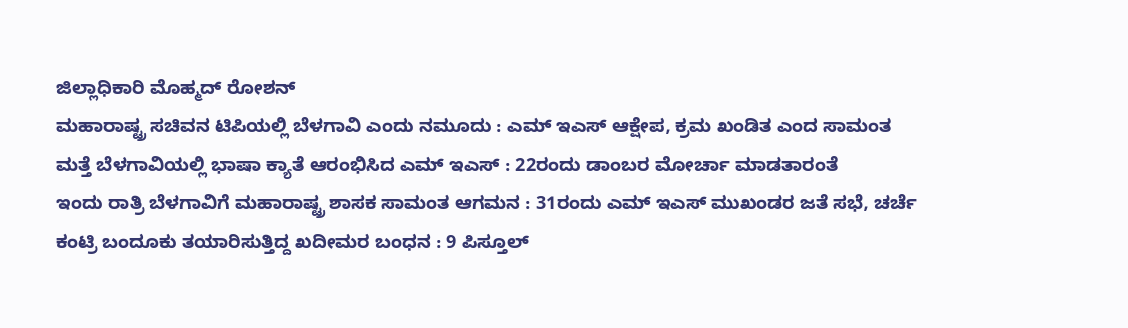ಜಿಲ್ಲಾಧಿಕಾರಿ ಮೊಹ್ಮದ್ ರೋಶನ್
ಮಹಾರಾಷ್ಟ್ರ ಸಚಿವನ ಟಿಪಿಯಲ್ಲಿ ಬೆಳಗಾವಿ ಎಂದು ನಮೂದು : ಎಮ್ ಇಎಸ್ ಆಕ್ಷೇಪ, ಕ್ರಮ ಖಂಡಿತ ಎಂದ ಸಾಮಂತ
ಮತ್ತೆ ಬೆಳಗಾವಿಯಲ್ಲಿ ಭಾಷಾ ಕ್ಯಾತೆ ಆರಂಭಿಸಿದ ಎಮ್ ಇಎಸ್ : 22ರಂದು ಡಾಂಬರ ಮೋರ್ಚಾ ಮಾಡತಾರಂತೆ
ಇಂದು ರಾತ್ರಿ ಬೆಳಗಾವಿಗೆ ಮಹಾರಾಷ್ಟ್ರ ಶಾಸಕ ಸಾಮಂತ ಆಗಮನ : 31ರಂದು ಎಮ್ ಇಎಸ್ ಮುಖಂಡರ ಜತೆ ಸಭೆ, ಚರ್ಚೆ
ಕಂಟ್ರಿ ಬಂದೂಕು ತಯಾರಿಸುತ್ತಿದ್ದ ಖದೀಮರ ಬಂಧನ : 9 ಪಿಸ್ತೂಲ್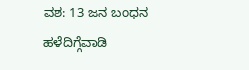ವಶ: 13 ಜನ ಬಂಧನ
ಹಳೆದಿಗ್ಗೆವಾಡಿ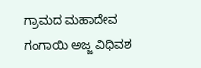ಗ್ರಾಮದ ಮಹಾದೇವ ಗಂಗಾಯಿ ಅಜ್ಜ ವಿಧಿವಶ